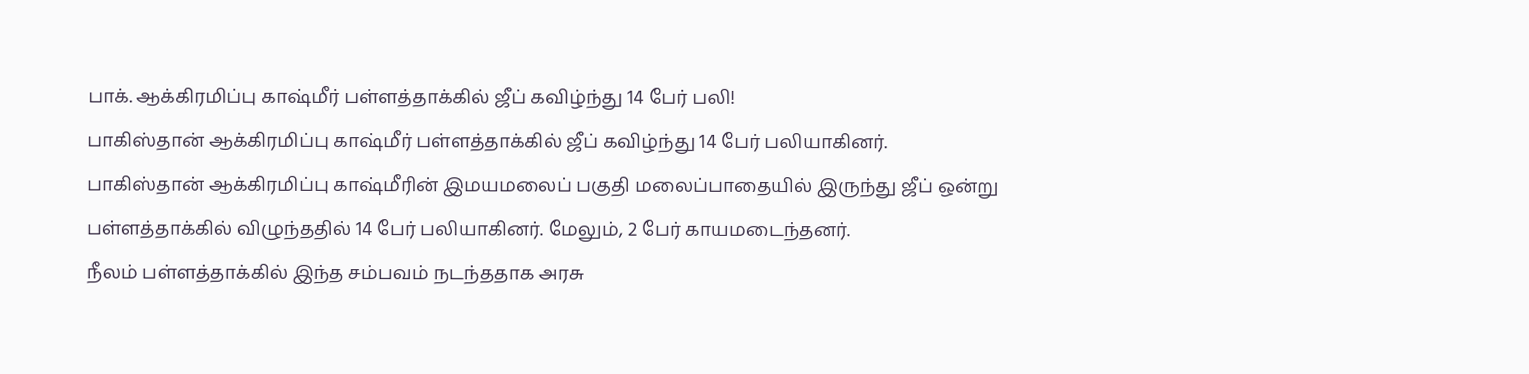பாக். ஆக்கிரமிப்பு காஷ்மீர் பள்ளத்தாக்கில் ஜீப் கவிழ்ந்து 14 பேர் பலி!
பாகிஸ்தான் ஆக்கிரமிப்பு காஷ்மீர் பள்ளத்தாக்கில் ஜீப் கவிழ்ந்து 14 பேர் பலியாகினர்.
பாகிஸ்தான் ஆக்கிரமிப்பு காஷ்மீரின் இமயமலைப் பகுதி மலைப்பாதையில் இருந்து ஜீப் ஒன்று பள்ளத்தாக்கில் விழுந்ததில் 14 பேர் பலியாகினர். மேலும், 2 பேர் காயமடைந்தனர்.
நீலம் பள்ளத்தாக்கில் இந்த சம்பவம் நடந்ததாக அரசு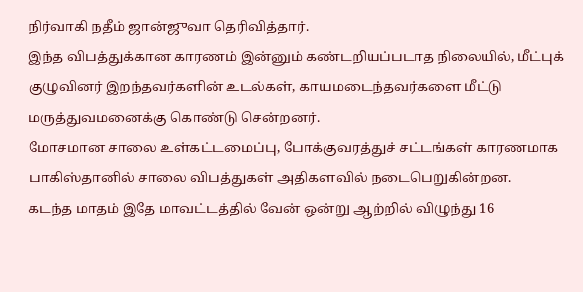நிர்வாகி நதீம் ஜான்ஜுவா தெரிவித்தார்.
இந்த விபத்துக்கான காரணம் இன்னும் கண்டறியப்படாத நிலையில், மீட்புக் குழுவினர் இறந்தவர்களின் உடல்கள், காயமடைந்தவர்களை மீட்டு மருத்துவமனைக்கு கொண்டு சென்றனர்.
மோசமான சாலை உள்கட்டமைப்பு, போக்குவரத்துச் சட்டங்கள் காரணமாக பாகிஸ்தானில் சாலை விபத்துகள் அதிகளவில் நடைபெறுகின்றன.
கடந்த மாதம் இதே மாவட்டத்தில் வேன் ஒன்று ஆற்றில் விழுந்து 16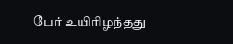பேர் உயிரிழந்தது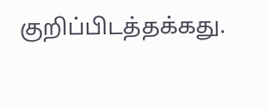குறிப்பிடத்தக்கது.